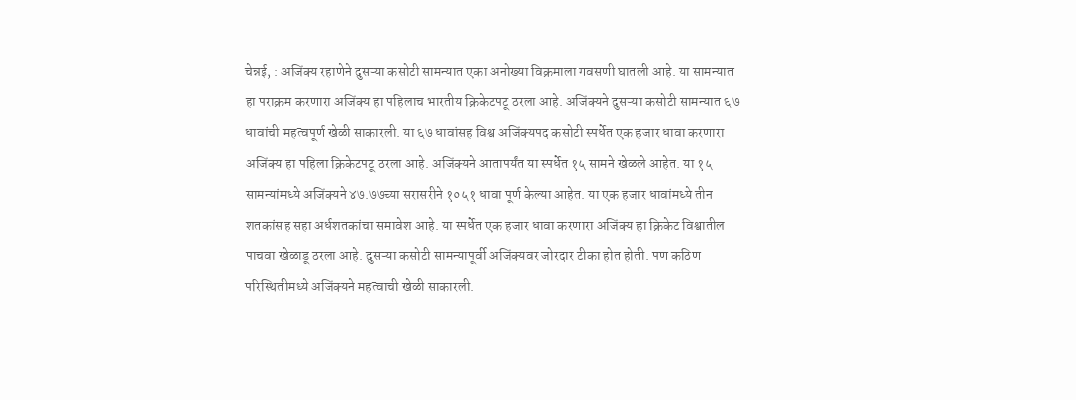चेन्नई, : अजिंक्य रहाणेने दुसऱ्या कसोटी सामन्यात एका अनोख्या विक्रमाला गवसणी घातली आहे. या सामन्यात हा पराक्रम करणारा अजिंक्य हा पहिलाच भारतीय क्रिकेटपटू ठरला आहे. अजिंक्यने दुसऱ्या कसोटी सामन्यात ६७ धावांची महत्वपूर्ण खेळी साकारली. या ६७ धावांसह विश्व अजिंक्यपद कसोटी स्पर्धेत एक हजार धावा करणारा अजिंक्य हा पहिला क्रिकेटपटू ठरला आहे. अजिंक्यने आतापर्यंत या स्पर्धेत १५ सामने खेळले आहेत. या १५ सामन्यांमध्ये अजिंक्यने ४७.७७च्या सरासरीने १०५१ धावा पूर्ण केल्या आहेत. या एक हजार धावांमध्ये तीन शतकांसह सहा अर्धशतकांचा समावेश आहे. या स्पर्धेत एक हजार धावा करणारा अजिंक्य हा क्रिकेट विश्वातील पाचवा खेळाडू ठरला आहे. दुसऱ्या कसोटी सामन्यापूर्वी अजिंक्यवर जोरदार टीका होत होती. पण कठिण परिस्थितीमध्ये अजिंक्यने महत्वाची खेळी साकारली.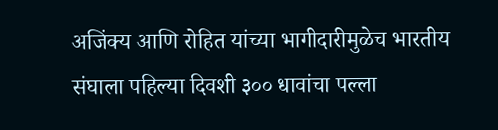अजिंक्य आणि रोहित यांच्या भागीदारीमुळेच भारतीय संघाला पहिल्या दिवशी ३०० धावांचा पल्ला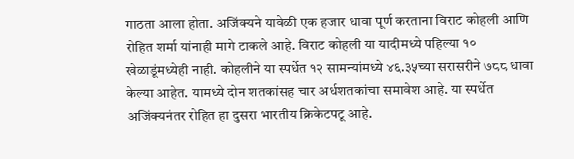गाठता आला होता. अजिंक्यने यावेळी एक हजार धावा पूर्ण करताना विराट कोहली आणि रोहित शर्मा यांनाही मागे टाकले आहे. विराट कोहली या यादीमध्ये पहिल्या १० खेळाडूंमध्येही नाही. कोहलीने या स्पर्धेत १२ सामन्यांमध्ये ४६.३५च्या सरासरीने ७८८ धावा केल्या आहेत. यामध्ये दोन शतकांसह चार अर्धशतकांचा समावेश आहे. या स्पर्धेत अजिंक्यनंतर रोहित हा दुसरा भारतीय क्रिकेटपटू आहे.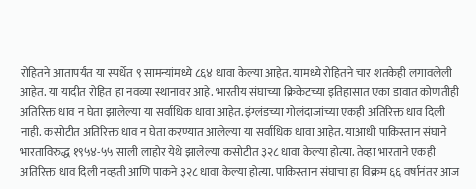रोहितने आतापर्यंत या स्पर्धेत ९ सामन्यांमध्ये ८६४ धावा केल्या आहेत. यामध्ये रोहितने चार शतकेही लगावलेली आहेत. या यादीत रोहित हा नवव्या स्थानावर आहे. भारतीय संघाच्या क्रिकेटच्या इतिहासात एका डावात कोणतीही अतिरिक्त धाव न घेता झालेल्या या सर्वाधिक धावा आहेत. इंग्लंडच्या गोलंदाजांच्या एकही अतिरिक्त धाव दिली नाही. कसोटीत अतिरिक्त धाव न घेता करण्यात आलेल्या या सर्वाधिक धावा आहेत. याआधी पाकिस्तान संघाने भारताविरुद्ध १९५४-५५ साली लाहोर येथे झालेल्या कसोटीत ३२८ धावा केल्या होत्या. तेव्हा भारताने एकही अतिरिक्त धाव दिली नव्हती आणि पाकने ३२८ धावा केल्या होत्या. पाकिस्तान संघाचा हा विक्रम ६६ वर्षानंतर आज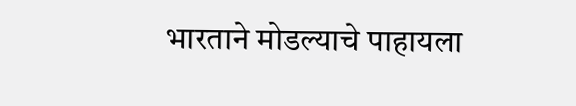भारताने मोडल्याचे पाहायला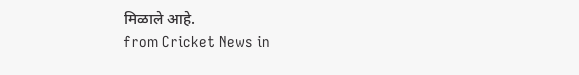मिळाले आहे.
from Cricket News in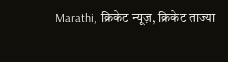Marathi, क्रिकेट न्यूज़, क्रिकेट ताज्या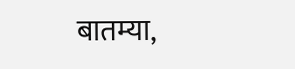बातम्या,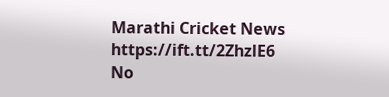Marathi Cricket News https://ift.tt/2ZhzlE6
No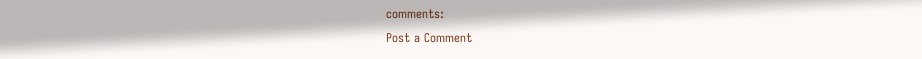comments:
Post a Comment